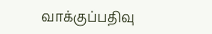வாக்குப்பதிவு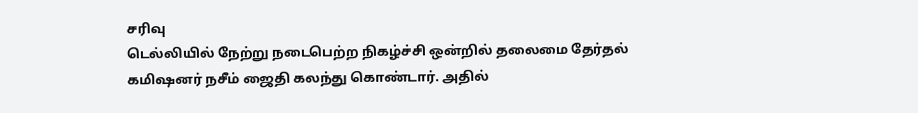சரிவு
டெல்லியில் நேற்று நடைபெற்ற நிகழ்ச்சி ஒன்றில் தலைமை தேர்தல் கமிஷனர் நசீம் ஜைதி கலந்து கொண்டார். அதில்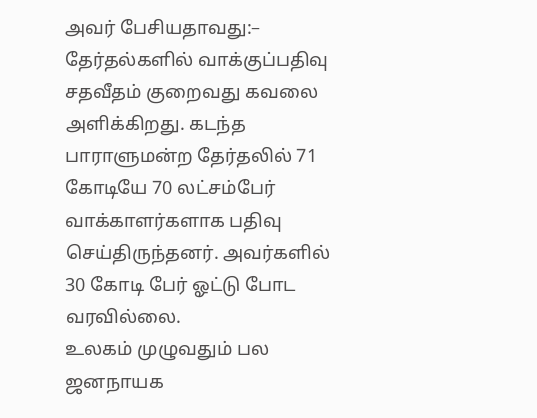அவர் பேசியதாவது:–
தேர்தல்களில் வாக்குப்பதிவு சதவீதம் குறைவது கவலை அளிக்கிறது. கடந்த பாராளுமன்ற தேர்தலில் 71 கோடியே 70 லட்சம்பேர் வாக்காளர்களாக பதிவு செய்திருந்தனர். அவர்களில் 30 கோடி பேர் ஓட்டு போட வரவில்லை.
உலகம் முழுவதும் பல ஜனநாயக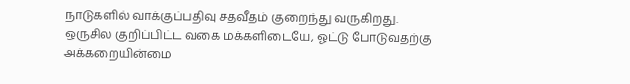நாடுகளில் வாக்குப்பதிவு சதவீதம் குறைந்து வருகிறது. ஒருசில குறிப்பிட்ட வகை மக்களிடையே, ஓட்டு போடுவதற்கு அக்கறையின்மை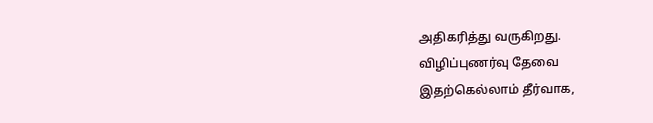அதிகரித்து வருகிறது.
விழிப்புணர்வு தேவை
இதற்கெல்லாம் தீர்வாக,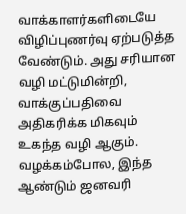வாக்காளர்களிடையே விழிப்புணர்வு ஏற்படுத்த வேண்டும். அது சரியான வழி மட்டுமின்றி, வாக்குப்பதிவை அதிகரிக்க மிகவும் உகந்த வழி ஆகும்.
வழக்கம்போல, இந்த ஆண்டும் ஜனவரி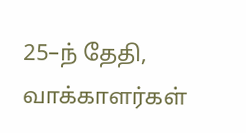25–ந் தேதி, வாக்காளர்கள்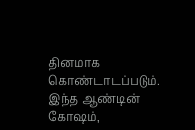தினமாக கொண்டாடப்படும். இந்த ஆண்டின் கோஷம்,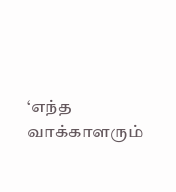‘எந்த வாக்காளரும்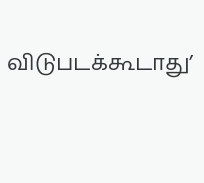விடுபடக்கூடாது’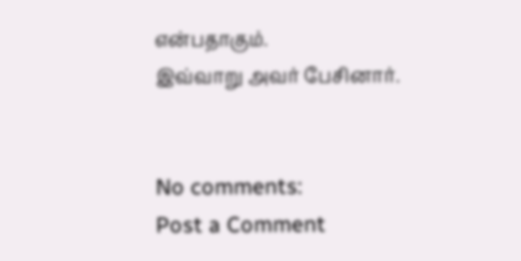என்பதாகும்.
இவ்வாறு அவர் பேசினார்.


No comments:
Post a Comment